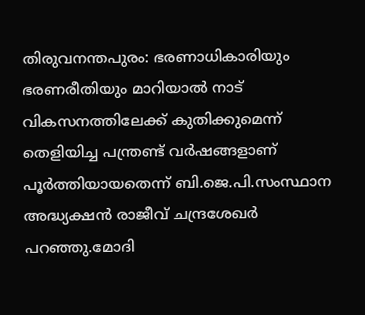തിരുവനന്തപുരം: ഭരണാധികാരിയും ഭരണരീതിയും മാറിയാൽ നാട് വികസനത്തിലേക്ക് കുതിക്കുമെന്ന് തെളിയിച്ച പന്ത്രണ്ട് വർഷങ്ങളാണ് പൂർത്തിയായതെന്ന് ബി.ജെ.പി.സംസ്ഥാന അദ്ധ്യക്ഷൻ രാജീവ് ചന്ദ്രശേഖർ പറഞ്ഞു.മോദി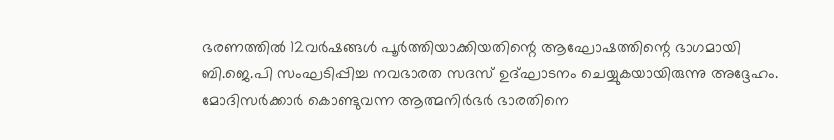ഭരണത്തിൽ 12വർഷങ്ങൾ പൂർത്തിയാക്കിയതിന്റെ ആഘോഷത്തിന്റെ ഭാഗമായി ബി.ജെ.പി സംഘടിപ്പിച്ച നവഭാരത സദസ് ഉദ്ഘാടനം ചെയ്യുകയായിരുന്നു അദ്ദേഹം.
മോദിസർക്കാർ കൊണ്ടുവന്ന ആത്മനിർഭർ ഭാരതിനെ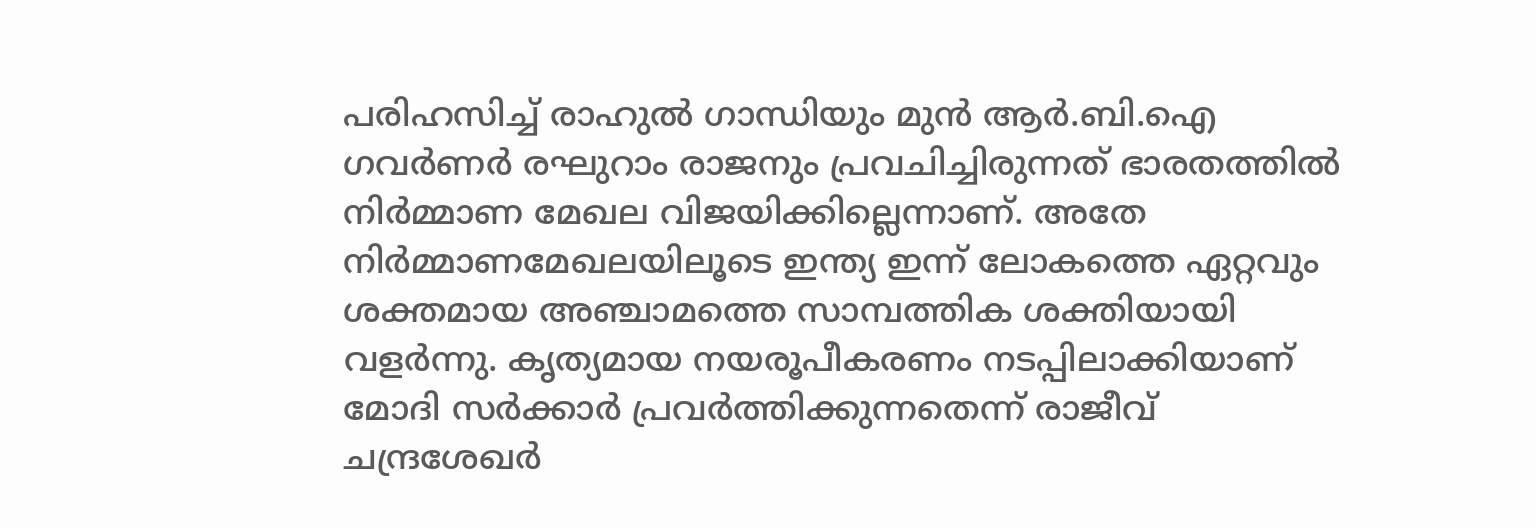പരിഹസിച്ച് രാഹുൽ ഗാന്ധിയും മുൻ ആർ.ബി.ഐ ഗവർണർ രഘുറാം രാജനും പ്രവചിച്ചിരുന്നത് ഭാരതത്തിൽ നിർമ്മാണ മേഖല വിജയിക്കില്ലെന്നാണ്. അതേ നിർമ്മാണമേഖലയിലൂടെ ഇന്ത്യ ഇന്ന് ലോകത്തെ ഏറ്റവും ശക്തമായ അഞ്ചാമത്തെ സാമ്പത്തിക ശക്തിയായി വളർന്നു. കൃത്യമായ നയരൂപീകരണം നടപ്പിലാക്കിയാണ് മോദി സർക്കാർ പ്രവർത്തിക്കുന്നതെന്ന് രാജീവ് ചന്ദ്രശേഖർ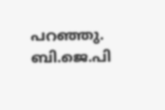പറഞ്ഞു. ബി.ജെ.പി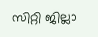സിറ്റി ജില്ലാ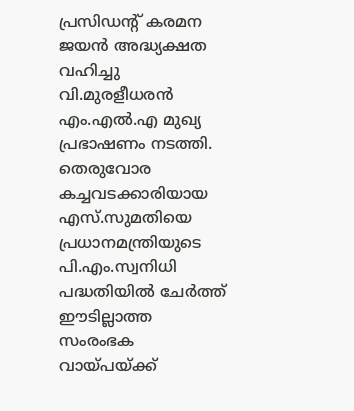പ്രസിഡന്റ് കരമന ജയൻ അദ്ധ്യക്ഷത വഹിച്ചു വി.മുരളീധരൻ എം.എൽ.എ മുഖ്യ പ്രഭാഷണം നടത്തി. തെരുവോര കച്ചവടക്കാരിയായ എസ്.സുമതിയെ പ്രധാനമന്ത്രിയുടെ പി.എം.സ്വനിധി പദ്ധതിയിൽ ചേർത്ത് ഈടില്ലാത്ത സംരംഭക വായ്പയ്ക്ക്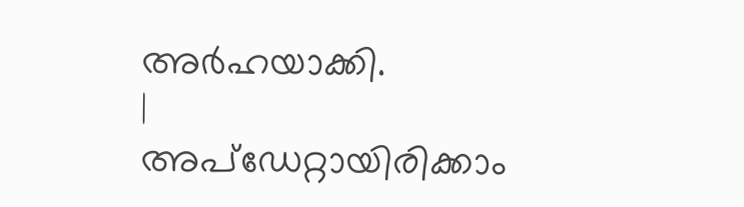അർഹയാക്കി.
|
അപ്ഡേറ്റായിരിക്കാം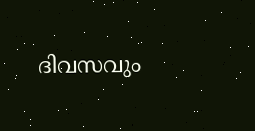ദിവസവും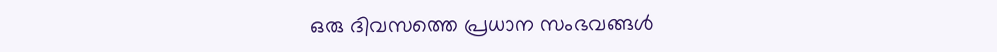ഒരു ദിവസത്തെ പ്രധാന സംഭവങ്ങൾ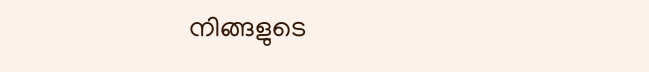നിങ്ങളുടെ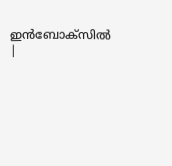ഇൻബോക്സിൽ |